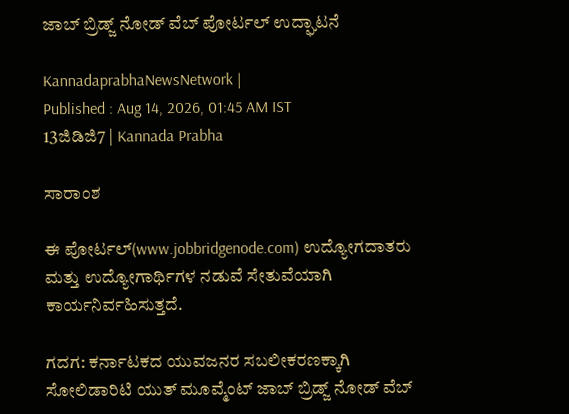ಜಾಬ್ ಬ್ರಿಡ್ಜ್ ನೋಡ್ ವೆಬ್ ಪೋರ್ಟಲ್ ಉದ್ಘಾಟನೆ

KannadaprabhaNewsNetwork |
Published : Aug 14, 2026, 01:45 AM IST
13ಜಿಡಿಜಿ7 | Kannada Prabha

ಸಾರಾಂಶ

ಈ ಪೋರ್ಟಲ್(www.jobbridgenode.com) ಉದ್ಯೋಗದಾತರು ಮತ್ತು ಉದ್ಯೋಗಾರ್ಥಿಗಳ ನಡುವೆ ಸೇತುವೆಯಾಗಿ ಕಾರ್ಯನಿರ್ವಹಿಸುತ್ತದೆ.

ಗದಗ: ಕರ್ನಾಟಕದ ಯುವಜನರ ಸಬಲೀಕರಣಕ್ಕಾಗಿ ಸೋಲಿಡಾರಿಟಿ ಯುತ್ ಮೂವ್ಮೆಂಟ್ ಜಾಬ್ ಬ್ರಿಡ್ಜ್ ನೋಡ್ ವೆಬ್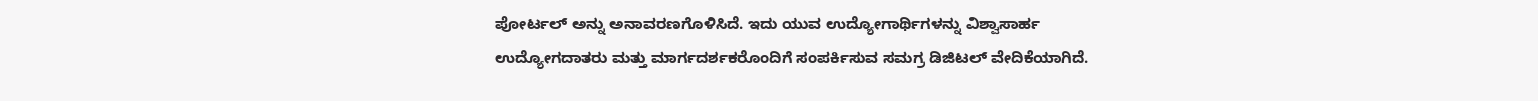ಪೋರ್ಟಲ್ ಅನ್ನು ಅನಾವರಣಗೊಳಿಸಿದೆ. ಇದು ಯುವ ಉದ್ಯೋಗಾರ್ಥಿಗಳನ್ನು ವಿಶ್ವಾಸಾರ್ಹ ಉದ್ಯೋಗದಾತರು ಮತ್ತು ಮಾರ್ಗದರ್ಶಕರೊಂದಿಗೆ ಸಂಪರ್ಕಿಸುವ ಸಮಗ್ರ ಡಿಜಿಟಲ್ ವೇದಿಕೆಯಾಗಿದೆ.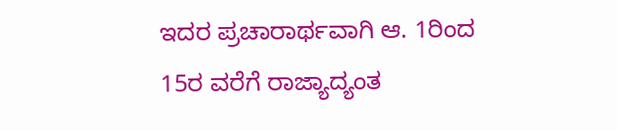ಇದರ ಪ್ರಚಾರಾರ್ಥವಾಗಿ ಆ. 1ರಿಂದ 15ರ ವರೆಗೆ ರಾಜ್ಯಾದ್ಯಂತ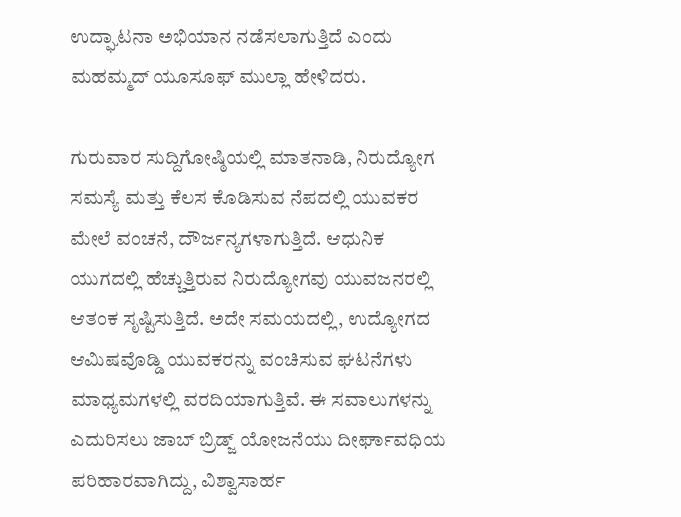ಉದ್ಘಾಟನಾ ಅಭಿಯಾನ ನಡೆಸಲಾಗುತ್ತಿದೆ ಎಂದು ಮಹಮ್ಮದ್ ಯೂಸೂಫ್ ಮುಲ್ಲಾ ಹೇಳಿದರು.

ಗುರುವಾರ ಸುದ್ದಿಗೋಷ್ಠಿಯಲ್ಲಿ ಮಾತನಾಡಿ, ನಿರುದ್ಯೋಗ ಸಮಸ್ಯೆ ಮತ್ತು ಕೆಲಸ ಕೊಡಿಸುವ ನೆಪದಲ್ಲಿ ಯುವಕರ ಮೇಲೆ ವಂಚನೆ, ದೌರ್ಜನ್ಯಗಳಾಗುತ್ತಿದೆ. ಆಧುನಿಕ ಯುಗದಲ್ಲಿ ಹೆಚ್ಚುತ್ತಿರುವ ನಿರುದ್ಯೋಗವು ಯುವಜನರಲ್ಲಿ ಆತಂಕ ಸೃಷ್ಟಿಸುತ್ತಿದೆ. ಅದೇ ಸಮಯದಲ್ಲಿ, ಉದ್ಯೋಗದ ಆಮಿಷವೊಡ್ಡಿ ಯುವಕರನ್ನು ವಂಚಿಸುವ ಘಟನೆಗಳು ಮಾಧ್ಯಮಗಳಲ್ಲಿ ವರದಿಯಾಗುತ್ತಿವೆ. ಈ ಸವಾಲುಗಳನ್ನು ಎದುರಿಸಲು ಜಾಬ್ ಬ್ರಿಡ್ಜ್ ಯೋಜನೆಯು ದೀರ್ಘಾವಧಿಯ ಪರಿಹಾರವಾಗಿದ್ದು, ವಿಶ್ವಾಸಾರ್ಹ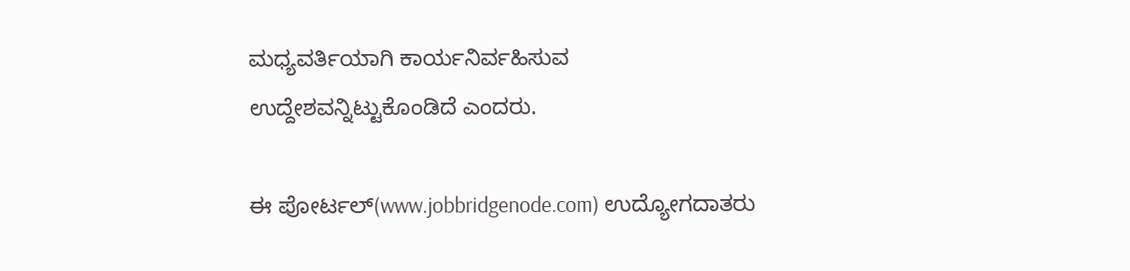ಮಧ್ಯವರ್ತಿಯಾಗಿ ಕಾರ್ಯನಿರ್ವಹಿಸುವ ಉದ್ದೇಶವನ್ನಿಟ್ಟುಕೊಂಡಿದೆ ಎಂದರು.

ಈ ಪೋರ್ಟಲ್(www.jobbridgenode.com) ಉದ್ಯೋಗದಾತರು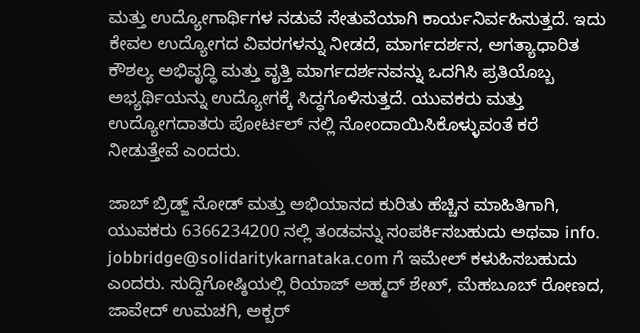ಮತ್ತು ಉದ್ಯೋಗಾರ್ಥಿಗಳ ನಡುವೆ ಸೇತುವೆಯಾಗಿ ಕಾರ್ಯನಿರ್ವಹಿಸುತ್ತದೆ. ಇದು ಕೇವಲ ಉದ್ಯೋಗದ ವಿವರಗಳನ್ನು ನೀಡದೆ, ಮಾರ್ಗದರ್ಶನ, ಅಗತ್ಯಾಧಾರಿತ ಕೌಶಲ್ಯ ಅಭಿವೃದ್ಧಿ ಮತ್ತು ವೃತ್ತಿ ಮಾರ್ಗದರ್ಶನವನ್ನು ಒದಗಿಸಿ ಪ್ರತಿಯೊಬ್ಬ ಅಭ್ಯರ್ಥಿಯನ್ನು ಉದ್ಯೋಗಕ್ಕೆ ಸಿದ್ಧಗೊಳಿಸುತ್ತದೆ. ಯುವಕರು ಮತ್ತು ಉದ್ಯೋಗದಾತರು ಪೋರ್ಟಲ್ ನಲ್ಲಿ ನೋಂದಾಯಿಸಿಕೊಳ್ಳುವಂತೆ ಕರೆ ನೀಡುತ್ತೇವೆ ಎಂದರು.

ಜಾಬ್ ಬ್ರಿಡ್ಜ್ ನೋಡ್ ಮತ್ತು ಅಭಿಯಾನದ ಕುರಿತು ಹೆಚ್ಚಿನ ಮಾಹಿತಿಗಾಗಿ, ಯುವಕರು 6366234200 ನಲ್ಲಿ ತಂಡವನ್ನು ಸಂಪರ್ಕಿಸಬಹುದು ಅಥವಾ info. jobbridge@solidaritykarnataka.com ಗೆ ಇಮೇಲ್ ಕಳುಹಿಸಬಹುದು ಎಂದರು. ಸುದ್ದಿಗೋಷ್ಠಿಯಲ್ಲಿ ರಿಯಾಜ್ ಅಹ್ಮದ್ ಶೇಖ್, ಮೆಹಬೂಬ್ ರೋಣದ, ಜಾವೇದ್ ಉಮಚಗಿ, ಅಕ್ಬರ್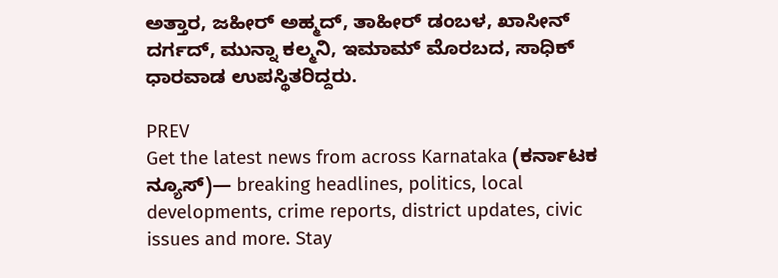ಅತ್ತಾರ, ಜಹೀರ್ ಅಹ್ಮದ್, ತಾಹೀರ್ ಡಂಬಳ, ಖಾಸೀನ್ ದರ್ಗದ್, ಮುನ್ನಾ ಕಲ್ಮನಿ, ಇಮಾಮ್ ಮೊರಬದ, ಸಾಧಿಕ್ ಧಾರವಾಡ ಉಪಸ್ಥಿತರಿದ್ದರು.

PREV
Get the latest news from across Karnataka (ಕರ್ನಾಟಕ ನ್ಯೂಸ್)— breaking headlines, politics, local developments, crime reports, district updates, civic issues and more. Stay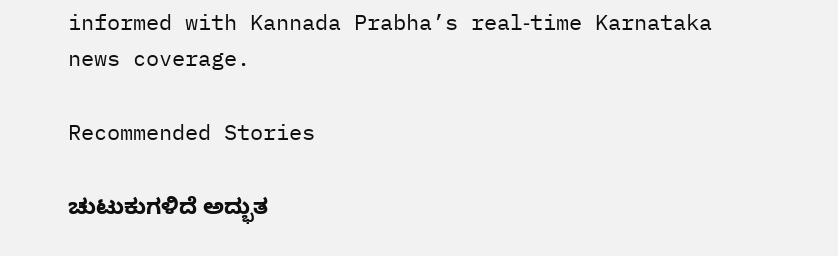informed with Kannada Prabha’s real‑time Karnataka news coverage.

Recommended Stories

ಚುಟುಕುಗಳಿದೆ ಅದ್ಭುತ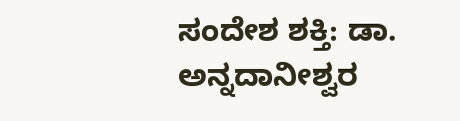ಸಂದೇಶ ಶಕ್ತಿ: ಡಾ. ಅನ್ನದಾನೀಶ್ವರ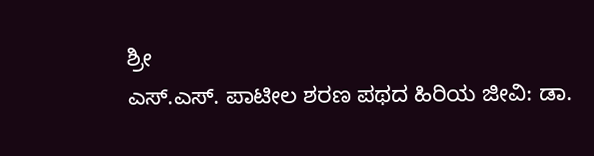ಶ್ರೀ
ಎಸ್.ಎಸ್. ಪಾಟೀಲ ಶರಣ ಪಥದ ಹಿರಿಯ ಜೀವಿ: ಡಾ.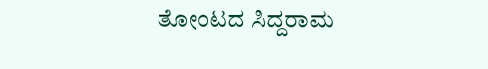ತೋಂಟದ ಸಿದ್ದರಾಮ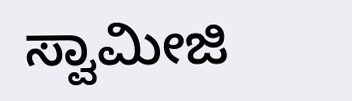ಸ್ವಾಮೀಜಿ